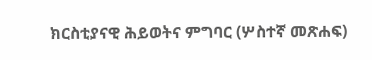ክርስቲያናዊ ሕይወትና ምግባር (ሦስተኛ መጽሐፍ)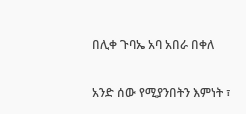በሊቀ ጉባኤ አባ አበራ በቀለ

አንድ ሰው የሚያንበትን እምነት ፣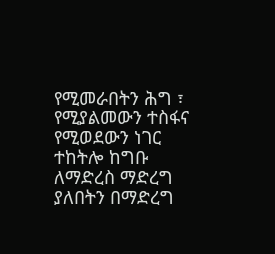የሚመራበትን ሕግ ፣ የሚያልመውን ተስፋና የሚወደውን ነገር ተከትሎ ከግቡ ለማድረስ ማድረግ ያለበትን በማድረግ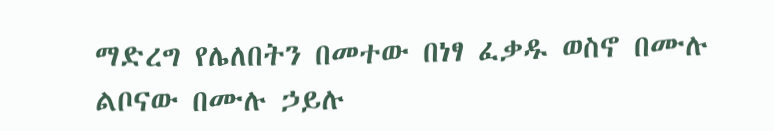ማድረግ የሌለበትን በመተው በነፃ ፈቃዱ ወስኖ በሙሉ ልቦናው በሙሉ ኃይሉ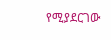የሚያደርገው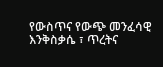የውስጥና የውጭ መንፈሳዊ እንቅስቃሴ ፣ ጥረትና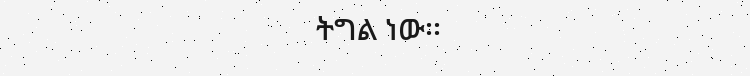ትግል ነው፡፡